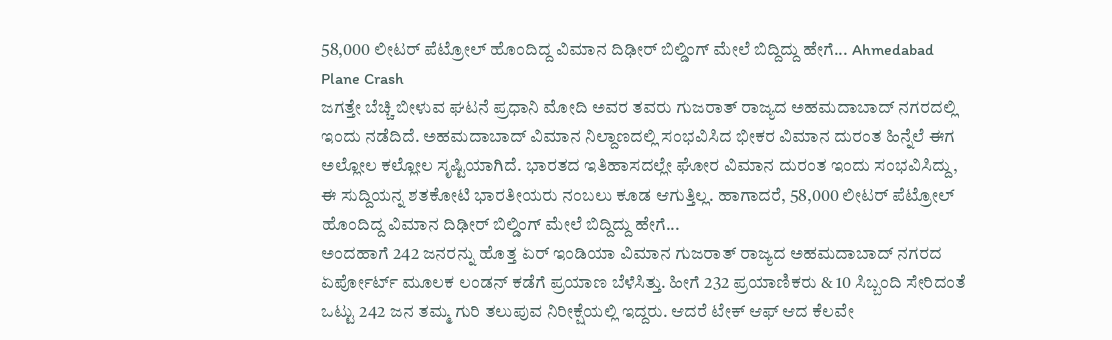58,000 ಲೀಟರ್ ಪೆಟ್ರೋಲ್ ಹೊಂದಿದ್ದ ವಿಮಾನ ದಿಢೀರ್ ಬಿಲ್ಡಿಂಗ್ ಮೇಲೆ ಬಿದ್ದಿದ್ದು ಹೇಗೆ... Ahmedabad Plane Crash
ಜಗತ್ತೇ ಬೆಚ್ಚಿ ಬೀಳುವ ಘಟನೆ ಪ್ರಧಾನಿ ಮೋದಿ ಅವರ ತವರು ಗುಜರಾತ್ ರಾಜ್ಯದ ಅಹಮದಾಬಾದ್ ನಗರದಲ್ಲಿ ಇಂದು ನಡೆದಿದೆ. ಅಹಮದಾಬಾದ್ ವಿಮಾನ ನಿಲ್ದಾಣದಲ್ಲಿ ಸಂಭವಿಸಿದ ಭೀಕರ ವಿಮಾನ ದುರಂತ ಹಿನ್ನೆಲೆ ಈಗ ಅಲ್ಲೋಲ ಕಲ್ಲೋಲ ಸೃಷ್ಟಿಯಾಗಿದೆ. ಭಾರತದ ಇತಿಹಾಸದಲ್ಲೇ ಘೋರ ವಿಮಾನ ದುರಂತ ಇಂದು ಸಂಭವಿಸಿದ್ದು, ಈ ಸುದ್ದಿಯನ್ನ ಶತಕೋಟಿ ಭಾರತೀಯರು ನಂಬಲು ಕೂಡ ಆಗುತ್ತಿಲ್ಲ. ಹಾಗಾದರೆ, 58,000 ಲೀಟರ್ ಪೆಟ್ರೋಲ್ ಹೊಂದಿದ್ದ ವಿಮಾನ ದಿಢೀರ್ ಬಿಲ್ಡಿಂಗ್ ಮೇಲೆ ಬಿದ್ದಿದ್ದು ಹೇಗೆ...
ಅಂದಹಾಗೆ 242 ಜನರನ್ನು ಹೊತ್ತ ಏರ್ ಇಂಡಿಯಾ ವಿಮಾನ ಗುಜರಾತ್ ರಾಜ್ಯದ ಅಹಮದಾಬಾದ್ ನಗರದ ಏರ್ಪೋರ್ಟ್ ಮೂಲಕ ಲಂಡನ್ ಕಡೆಗೆ ಪ್ರಯಾಣ ಬೆಳೆಸಿತ್ತು. ಹೀಗೆ 232 ಪ್ರಯಾಣಿಕರು & 10 ಸಿಬ್ಬಂದಿ ಸೇರಿದಂತೆ ಒಟ್ಟು 242 ಜನ ತಮ್ಮ ಗುರಿ ತಲುಪುವ ನಿರೀಕ್ಷೆಯಲ್ಲಿ ಇದ್ದರು. ಆದರೆ ಟೇಕ್ ಆಫ್ ಆದ ಕೆಲವೇ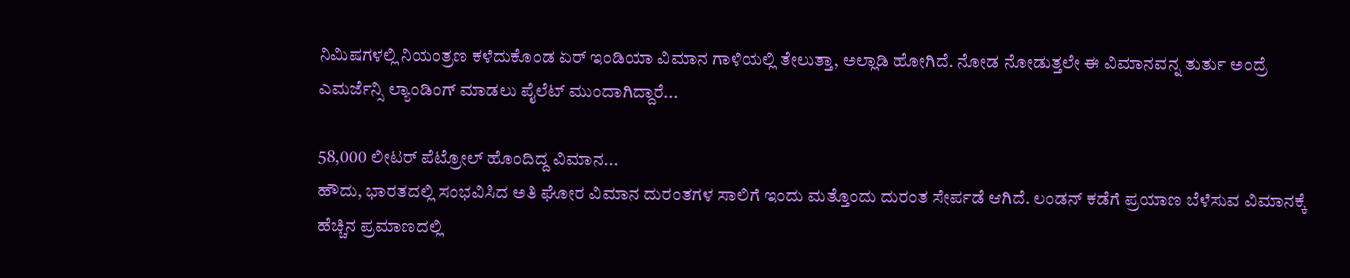ನಿಮಿಷಗಳಲ್ಲಿ ನಿಯಂತ್ರಣ ಕಳೆದುಕೊಂಡ ಏರ್ ಇಂಡಿಯಾ ವಿಮಾನ ಗಾಳಿಯಲ್ಲಿ ತೇಲುತ್ತಾ, ಅಲ್ಲಾಡಿ ಹೋಗಿದೆ. ನೋಡ ನೋಡುತ್ತಲೇ ಈ ವಿಮಾನವನ್ನ ತುರ್ತು ಅಂದ್ರೆ ಎಮರ್ಜೆನ್ಸಿ ಲ್ಯಾಂಡಿಂಗ್ ಮಾಡಲು ಪೈಲೆಟ್ ಮುಂದಾಗಿದ್ದಾರೆ...

58,000 ಲೀಟರ್ ಪೆಟ್ರೋಲ್ ಹೊಂದಿದ್ದ ವಿಮಾನ...
ಹೌದು, ಭಾರತದಲ್ಲಿ ಸಂಭವಿಸಿದ ಅತಿ ಘೋರ ವಿಮಾನ ದುರಂತಗಳ ಸಾಲಿಗೆ ಇಂದು ಮತ್ತೊಂದು ದುರಂತ ಸೇರ್ಪಡೆ ಆಗಿದೆ. ಲಂಡನ್ ಕಡೆಗೆ ಪ್ರಯಾಣ ಬೆಳೆಸುವ ವಿಮಾನಕ್ಕೆ ಹೆಚ್ಚಿನ ಪ್ರಮಾಣದಲ್ಲಿ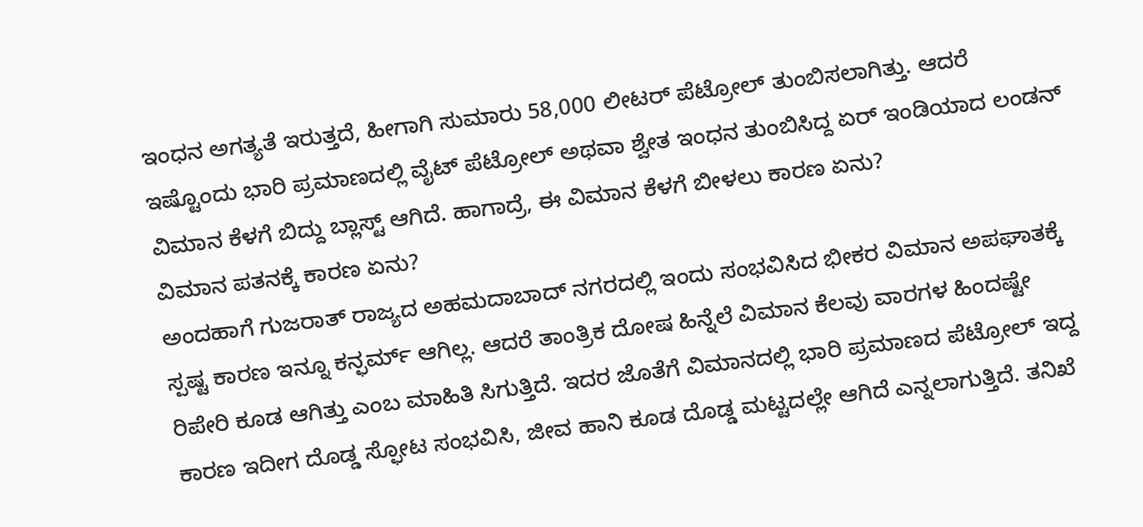ಇಂಧನ ಅಗತ್ಯತೆ ಇರುತ್ತದೆ, ಹೀಗಾಗಿ ಸುಮಾರು 58,000 ಲೀಟರ್ ಪೆಟ್ರೋಲ್ ತುಂಬಿಸಲಾಗಿತ್ತು. ಆದರೆ ಇಷ್ಟೊಂದು ಭಾರಿ ಪ್ರಮಾಣದಲ್ಲಿ ವೈಟ್ ಪೆಟ್ರೋಲ್ ಅಥವಾ ಶ್ವೇತ ಇಂಧನ ತುಂಬಿಸಿದ್ದ ಏರ್ ಇಂಡಿಯಾದ ಲಂಡನ್ ವಿಮಾನ ಕೆಳಗೆ ಬಿದ್ದು ಬ್ಲಾಸ್ಟ್ ಆಗಿದೆ. ಹಾಗಾದ್ರೆ, ಈ ವಿಮಾನ ಕೆಳಗೆ ಬೀಳಲು ಕಾರಣ ಏನು?
ವಿಮಾನ ಪತನಕ್ಕೆ ಕಾರಣ ಏನು?
ಅಂದಹಾಗೆ ಗುಜರಾತ್ ರಾಜ್ಯದ ಅಹಮದಾಬಾದ್ ನಗರದಲ್ಲಿ ಇಂದು ಸಂಭವಿಸಿದ ಭೀಕರ ವಿಮಾನ ಅಪಘಾತಕ್ಕೆ ಸ್ಪಷ್ಟ ಕಾರಣ ಇನ್ನೂ ಕನ್ಫರ್ಮ್ ಆಗಿಲ್ಲ. ಆದರೆ ತಾಂತ್ರಿಕ ದೋಷ ಹಿನ್ನೆಲೆ ವಿಮಾನ ಕೆಲವು ವಾರಗಳ ಹಿಂದಷ್ಟೇ ರಿಪೇರಿ ಕೂಡ ಆಗಿತ್ತು ಎಂಬ ಮಾಹಿತಿ ಸಿಗುತ್ತಿದೆ. ಇದರ ಜೊತೆಗೆ ವಿಮಾನದಲ್ಲಿ ಭಾರಿ ಪ್ರಮಾಣದ ಪೆಟ್ರೋಲ್ ಇದ್ದ ಕಾರಣ ಇದೀಗ ದೊಡ್ಡ ಸ್ಫೋಟ ಸಂಭವಿಸಿ, ಜೀವ ಹಾನಿ ಕೂಡ ದೊಡ್ಡ ಮಟ್ಟದಲ್ಲೇ ಆಗಿದೆ ಎನ್ನಲಾಗುತ್ತಿದೆ. ತನಿಖೆ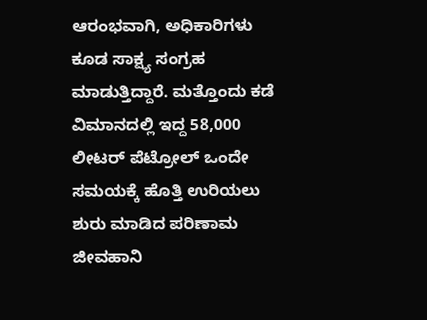ಆರಂಭವಾಗಿ, ಅಧಿಕಾರಿಗಳು ಕೂಡ ಸಾಕ್ಷ್ಯ ಸಂಗ್ರಹ ಮಾಡುತ್ತಿದ್ದಾರೆ. ಮತ್ತೊಂದು ಕಡೆ ವಿಮಾನದಲ್ಲಿ ಇದ್ದ 58,000 ಲೀಟರ್ ಪೆಟ್ರೋಲ್ ಒಂದೇ ಸಮಯಕ್ಕೆ ಹೊತ್ತಿ ಉರಿಯಲು ಶುರು ಮಾಡಿದ ಪರಿಣಾಮ ಜೀವಹಾನಿ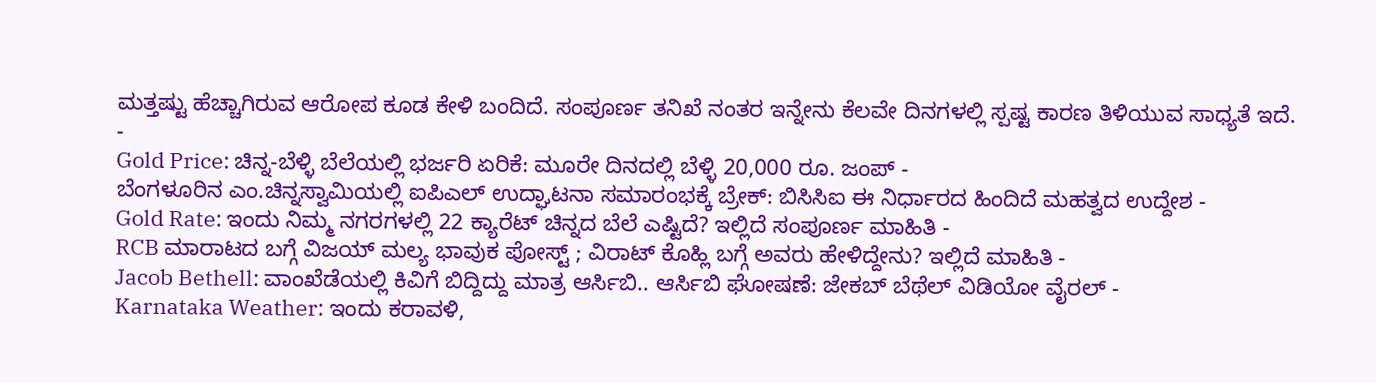ಮತ್ತಷ್ಟು ಹೆಚ್ಚಾಗಿರುವ ಆರೋಪ ಕೂಡ ಕೇಳಿ ಬಂದಿದೆ. ಸಂಪೂರ್ಣ ತನಿಖೆ ನಂತರ ಇನ್ನೇನು ಕೆಲವೇ ದಿನಗಳಲ್ಲಿ ಸ್ಪಷ್ಟ ಕಾರಣ ತಿಳಿಯುವ ಸಾಧ್ಯತೆ ಇದೆ.
-
Gold Price: ಚಿನ್ನ-ಬೆಳ್ಳಿ ಬೆಲೆಯಲ್ಲಿ ಭರ್ಜರಿ ಏರಿಕೆ: ಮೂರೇ ದಿನದಲ್ಲಿ ಬೆಳ್ಳಿ 20,000 ರೂ. ಜಂಪ್ -
ಬೆಂಗಳೂರಿನ ಎಂ.ಚಿನ್ನಸ್ವಾಮಿಯಲ್ಲಿ ಐಪಿಎಲ್ ಉದ್ಘಾಟನಾ ಸಮಾರಂಭಕ್ಕೆ ಬ್ರೇಕ್: ಬಿಸಿಸಿಐ ಈ ನಿರ್ಧಾರದ ಹಿಂದಿದೆ ಮಹತ್ವದ ಉದ್ದೇಶ -
Gold Rate: ಇಂದು ನಿಮ್ಮ ನಗರಗಳಲ್ಲಿ 22 ಕ್ಯಾರೆಟ್ ಚಿನ್ನದ ಬೆಲೆ ಎಷ್ಟಿದೆ? ಇಲ್ಲಿದೆ ಸಂಪೂರ್ಣ ಮಾಹಿತಿ -
RCB ಮಾರಾಟದ ಬಗ್ಗೆ ವಿಜಯ್ ಮಲ್ಯ ಭಾವುಕ ಪೋಸ್ಟ್ ; ವಿರಾಟ್ ಕೊಹ್ಲಿ ಬಗ್ಗೆ ಅವರು ಹೇಳಿದ್ದೇನು? ಇಲ್ಲಿದೆ ಮಾಹಿತಿ -
Jacob Bethell: ವಾಂಖೆಡೆಯಲ್ಲಿ ಕಿವಿಗೆ ಬಿದ್ದಿದ್ದು ಮಾತ್ರ ಆರ್ಸಿಬಿ.. ಆರ್ಸಿಬಿ ಘೋಷಣೆ: ಜೇಕಬ್ ಬೆಥೆಲ್ ವಿಡಿಯೋ ವೈರಲ್ -
Karnataka Weather: ಇಂದು ಕರಾವಳಿ,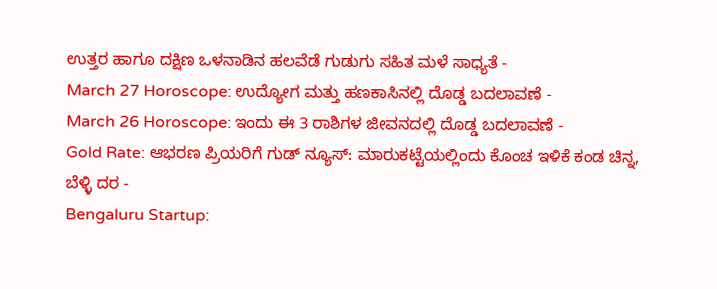ಉತ್ತರ ಹಾಗೂ ದಕ್ಷಿಣ ಒಳನಾಡಿನ ಹಲವೆಡೆ ಗುಡುಗು ಸಹಿತ ಮಳೆ ಸಾಧ್ಯತೆ -
March 27 Horoscope: ಉದ್ಯೋಗ ಮತ್ತು ಹಣಕಾಸಿನಲ್ಲಿ ದೊಡ್ಡ ಬದಲಾವಣೆ -
March 26 Horoscope: ಇಂದು ಈ 3 ರಾಶಿಗಳ ಜೀವನದಲ್ಲಿ ದೊಡ್ಡ ಬದಲಾವಣೆ -
Gold Rate: ಆಭರಣ ಪ್ರಿಯರಿಗೆ ಗುಡ್ ನ್ಯೂಸ್: ಮಾರುಕಟ್ಟೆಯಲ್ಲಿಂದು ಕೊಂಚ ಇಳಿಕೆ ಕಂಡ ಚಿನ್ನ, ಬೆಳ್ಳಿ ದರ -
Bengaluru Startup: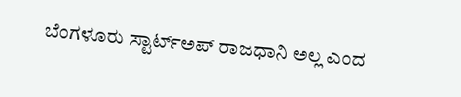ಬೆಂಗಳೂರು ಸ್ಟಾರ್ಟ್ಅಪ್ ರಾಜಧಾನಿ ಅಲ್ಲ ಎಂದ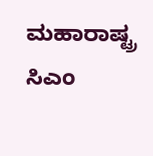ಮಹಾರಾಷ್ಟ್ರ ಸಿಎಂ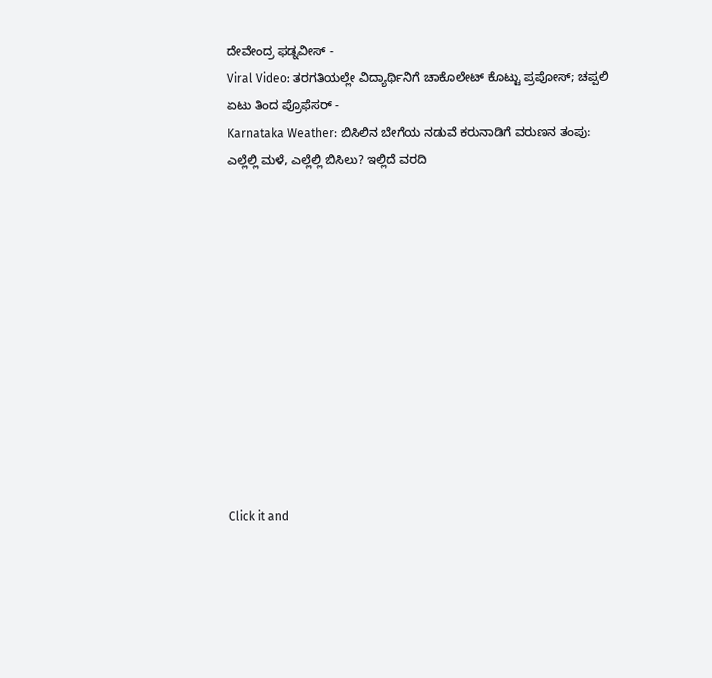ದೇವೇಂದ್ರ ಫಡ್ನವೀಸ್ -
Viral Video: ತರಗತಿಯಲ್ಲೇ ವಿದ್ಯಾರ್ಥಿನಿಗೆ ಚಾಕೊಲೇಟ್ ಕೊಟ್ಟು ಪ್ರಪೋಸ್; ಚಪ್ಪಲಿ ಏಟು ತಿಂದ ಪ್ರೊಫೆಸರ್ -
Karnataka Weather: ಬಿಸಿಲಿನ ಬೇಗೆಯ ನಡುವೆ ಕರುನಾಡಿಗೆ ವರುಣನ ತಂಪು: ಎಲ್ಲೆಲ್ಲಿ ಮಳೆ, ಎಲ್ಲೆಲ್ಲಿ ಬಿಸಿಲು? ಇಲ್ಲಿದೆ ವರದಿ












Click it and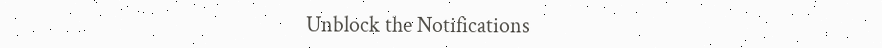Unblock the Notifications